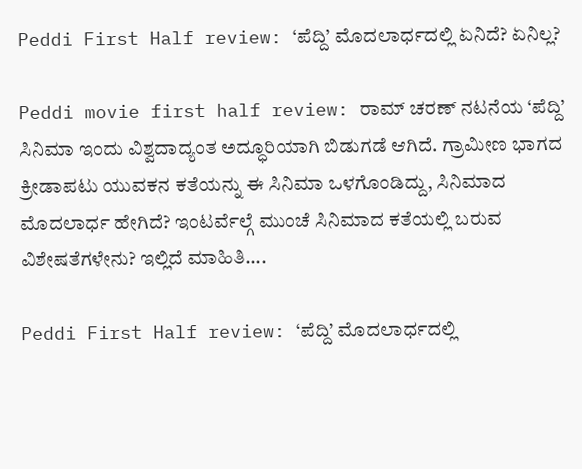Peddi First Half review: ‘ಪೆದ್ದಿ’ ಮೊದಲಾರ್ಧದಲ್ಲಿ ಏನಿದೆ? ಏನಿಲ್ಲ?

Peddi movie first half review: ರಾಮ್ ಚರಣ್ ನಟನೆಯ ‘ಪೆದ್ದಿ’ ಸಿನಿಮಾ ಇಂದು ವಿಶ್ವದಾದ್ಯಂತ ಅದ್ಧೂರಿಯಾಗಿ ಬಿಡುಗಡೆ ಆಗಿದೆ. ಗ್ರಾಮೀಣ ಭಾಗದ ಕ್ರೀಡಾಪಟು ಯುವಕನ ಕತೆಯನ್ನು ಈ ಸಿನಿಮಾ ಒಳಗೊಂಡಿದ್ದು, ಸಿನಿಮಾದ ಮೊದಲಾರ್ಧ ಹೇಗಿದೆ? ಇಂಟರ್ವೆಲ್ಗೆ ಮುಂಚೆ ಸಿನಿಮಾದ ಕತೆಯಲ್ಲಿ ಬರುವ ವಿಶೇಷತೆಗಳೇನು? ಇಲ್ಲಿದೆ ಮಾಹಿತಿ....

Peddi First Half review: ‘ಪೆದ್ದಿ’ ಮೊದಲಾರ್ಧದಲ್ಲಿ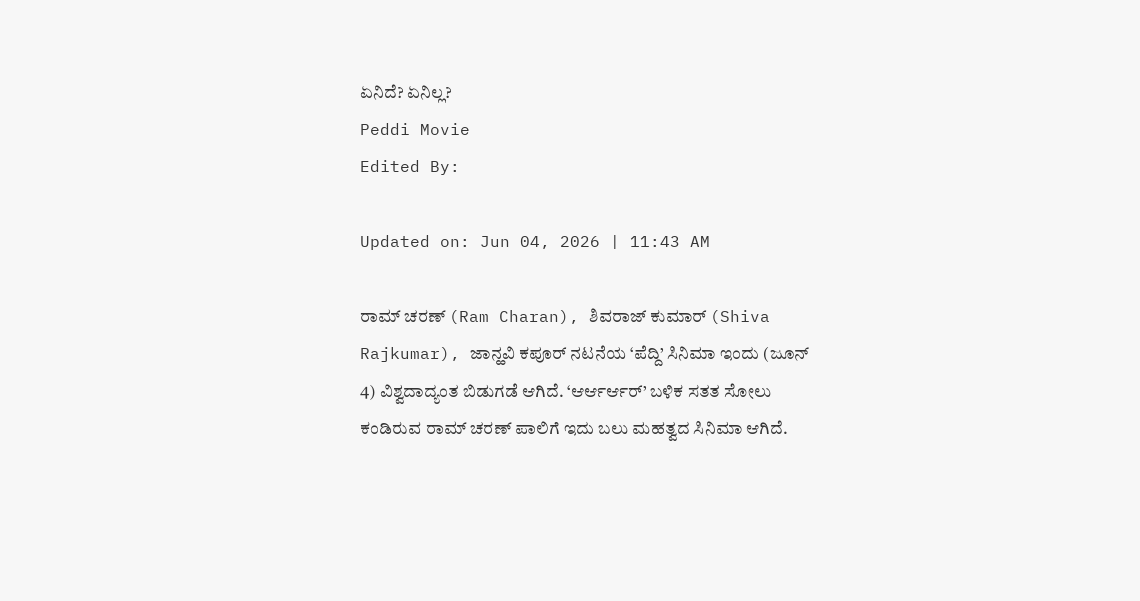ಏನಿದೆ? ಏನಿಲ್ಲ?
Peddi Movie
Edited By:

Updated on: Jun 04, 2026 | 11:43 AM

ರಾಮ್ ಚರಣ್ (Ram Charan), ಶಿವರಾಜ್ ಕುಮಾರ್ (Shiva Rajkumar), ಜಾನ್ಹವಿ ಕಪೂರ್ ನಟನೆಯ ‘ಪೆದ್ದಿ’ ಸಿನಿಮಾ ಇಂದು (ಜೂನ್ 4) ವಿಶ್ವದಾದ್ಯಂತ ಬಿಡುಗಡೆ ಆಗಿದೆ. ‘ಆರ್ಆರ್ಆರ್’ ಬಳಿಕ ಸತತ ಸೋಲು ಕಂಡಿರುವ ರಾಮ್ ಚರಣ್ ಪಾಲಿಗೆ ಇದು ಬಲು ಮಹತ್ವದ ಸಿನಿಮಾ ಆಗಿದೆ.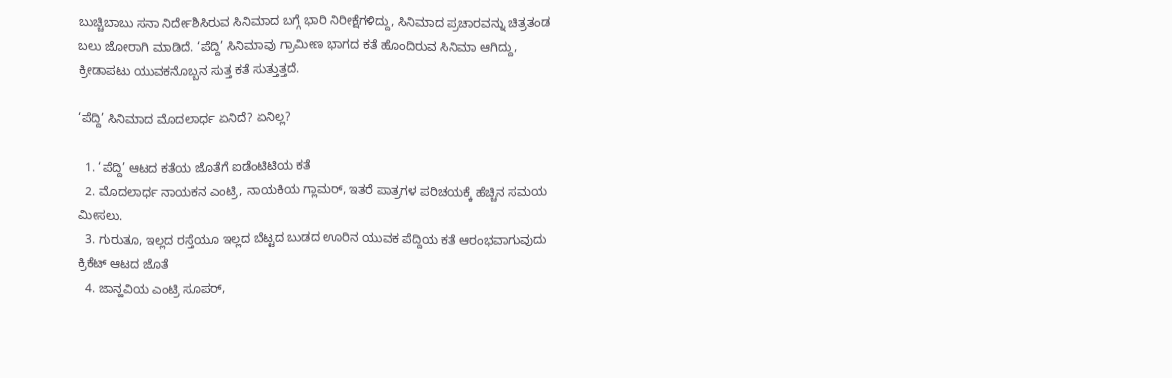ಬುಚ್ಚಿಬಾಬು ಸನಾ ನಿರ್ದೇಶಿಸಿರುವ ಸಿನಿಮಾದ ಬಗ್ಗೆ ಭಾರಿ ನಿರೀಕ್ಷೆಗಳಿದ್ದು, ಸಿನಿಮಾದ ಪ್ರಚಾರವನ್ನು ಚಿತ್ರತಂಡ ಬಲು ಜೋರಾಗಿ ಮಾಡಿದೆ. ‘ಪೆದ್ದಿ’ ಸಿನಿಮಾವು ಗ್ರಾಮೀಣ ಭಾಗದ ಕತೆ ಹೊಂದಿರುವ ಸಿನಿಮಾ ಆಗಿದ್ದು, ಕ್ರೀಡಾಪಟು ಯುವಕನೊಬ್ಬನ ಸುತ್ತ ಕತೆ ಸುತ್ತುತ್ತದೆ.

‘ಪೆದ್ದಿ’ ಸಿನಿಮಾದ ಮೊದಲಾರ್ಧ ಏನಿದೆ? ಏನಿಲ್ಲ?

  1. ‘ಪೆದ್ದಿ’ ಆಟದ ಕತೆಯ ಜೊತೆಗೆ ಐಡೆಂಟಿಟಿಯ ಕತೆ
  2. ಮೊದಲಾರ್ಧ ನಾಯಕನ ಎಂಟ್ರಿ, ನಾಯಕಿಯ ಗ್ಲಾಮರ್, ಇತರೆ ಪಾತ್ರಗಳ ಪರಿಚಯಕ್ಕೆ ಹೆಚ್ಚಿನ ಸಮಯ ಮೀಸಲು.
  3. ಗುರುತೂ, ಇಲ್ಲದ ರಸ್ತೆಯೂ ಇಲ್ಲದ ಬೆಟ್ಟದ ಬುಡದ ಊರಿನ ಯುವಕ ಪೆದ್ದಿಯ ಕತೆ ಆರಂಭವಾಗುವುದು ಕ್ರಿಕೆಟ್ ಆಟದ ಜೊತೆ
  4. ಜಾನ್ಹವಿಯ ಎಂಟ್ರಿ ಸೂಪರ್,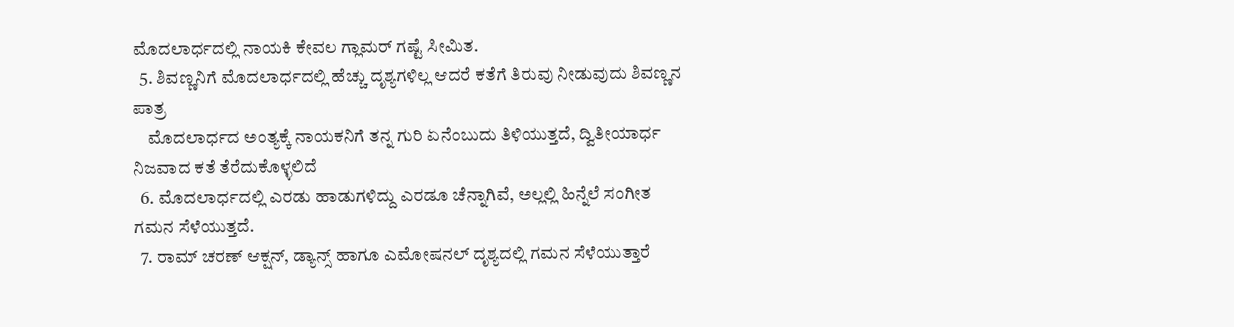ಮೊದಲಾರ್ಧದಲ್ಲಿ ನಾಯಕಿ ಕೇವಲ ಗ್ಲಾಮರ್ ಗಷ್ಟೆ ಸೀಮಿತ.
  5. ಶಿವಣ್ಣನಿಗೆ ಮೊದಲಾರ್ಧದಲ್ಲಿ ಹೆಚ್ಚು ದೃಶ್ಯಗಳಿಲ್ಲ ಆದರೆ ಕತೆಗೆ ತಿರುವು ನೀಡುವುದು ಶಿವಣ್ಣನ ಪಾತ್ರ
    ಮೊದಲಾರ್ಧದ ಅಂತ್ಯಕ್ಕೆ ನಾಯಕನಿಗೆ ತನ್ನ ಗುರಿ ಏನೆಂಬುದು ತಿಳಿಯುತ್ತದೆ, ದ್ವಿತೀಯಾರ್ಧ ನಿಜವಾದ ಕತೆ ತೆರೆದುಕೊಳ್ಳಲಿದೆ
  6. ಮೊದಲಾರ್ಧದಲ್ಲಿ ಎರಡು ಹಾಡುಗಳಿದ್ದು ಎರಡೂ ಚೆನ್ನಾಗಿವೆ, ಅಲ್ಲಲ್ಲಿ ಹಿನ್ನೆಲೆ ಸಂಗೀತ ಗಮನ ಸೆಳೆಯುತ್ತದೆ.
  7. ರಾಮ್ ಚರಣ್ ಆಕ್ಷನ್, ಡ್ಯಾನ್ಸ್ ಹಾಗೂ ಎಮೋಷನಲ್ ದೃಶ್ಯದಲ್ಲಿ ಗಮನ ಸೆಳೆಯುತ್ತಾರೆ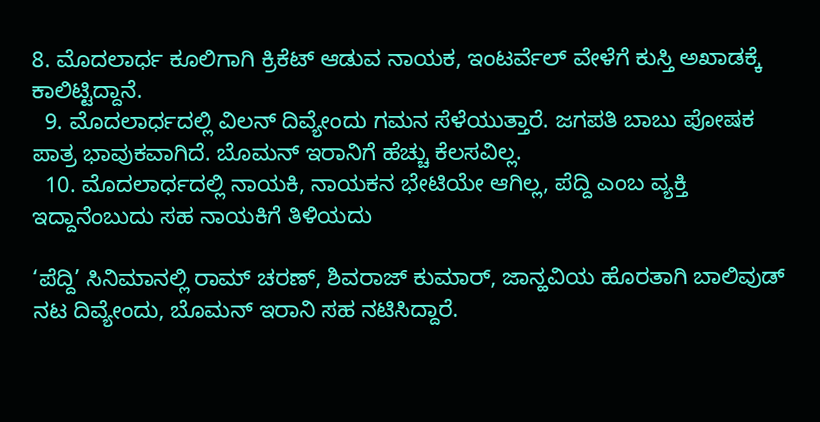8. ಮೊದಲಾರ್ಧ ಕೂಲಿಗಾಗಿ ಕ್ರಿಕೆಟ್ ಆಡುವ ನಾಯಕ, ಇಂಟರ್ವೆಲ್ ವೇಳೆಗೆ ಕುಸ್ತಿ ಅಖಾಡಕ್ಕೆ ಕಾಲಿಟ್ಟಿದ್ದಾನೆ.
  9. ಮೊದಲಾರ್ಧದಲ್ಲಿ ವಿಲನ್ ದಿವ್ಯೇಂದು ಗಮನ ಸೆಳೆಯುತ್ತಾರೆ. ಜಗಪತಿ ಬಾಬು ಪೋಷಕ ಪಾತ್ರ ಭಾವುಕವಾಗಿದೆ. ಬೊಮನ್ ಇರಾನಿಗೆ ಹೆಚ್ಚು ಕೆಲಸವಿಲ್ಲ.
  10. ಮೊದಲಾರ್ಧದಲ್ಲಿ ನಾಯಕಿ, ನಾಯಕನ ಭೇಟಿಯೇ ಆಗಿಲ್ಲ, ಪೆದ್ದಿ ಎಂಬ ವ್ಯಕ್ತಿ ಇದ್ದಾನೆಂಬುದು ಸಹ ನಾಯಕಿಗೆ ತಿಳಿಯದು

‘ಪೆದ್ದಿ’ ಸಿನಿಮಾನಲ್ಲಿ ರಾಮ್ ಚರಣ್, ಶಿವರಾಜ್ ಕುಮಾರ್, ಜಾನ್ಹವಿಯ ಹೊರತಾಗಿ ಬಾಲಿವುಡ್ ನಟ ದಿವ್ಯೇಂದು, ಬೊಮನ್ ಇರಾನಿ ಸಹ ನಟಿಸಿದ್ದಾರೆ.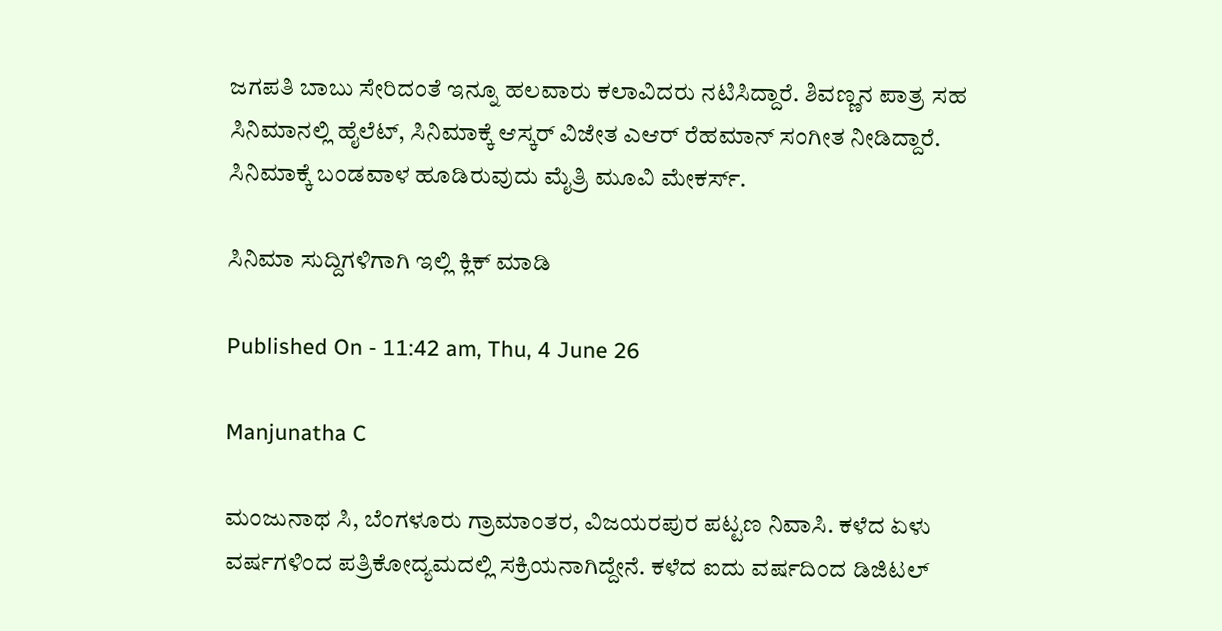ಜಗಪತಿ ಬಾಬು ಸೇರಿದಂತೆ ಇನ್ನೂ ಹಲವಾರು ಕಲಾವಿದರು ನಟಿಸಿದ್ದಾರೆ. ಶಿವಣ್ಣನ ಪಾತ್ರ ಸಹ ಸಿನಿಮಾನಲ್ಲಿ ಹೈಲೆಟ್, ಸಿನಿಮಾಕ್ಕೆ ಆಸ್ಕರ್ ವಿಜೇತ ಎಆರ್ ರೆಹಮಾನ್ ಸಂಗೀತ ನೀಡಿದ್ದಾರೆ. ಸಿನಿಮಾಕ್ಕೆ ಬಂಡವಾಳ ಹೂಡಿರುವುದು ಮೈತ್ರಿ ಮೂವಿ ಮೇಕರ್ಸ್.

ಸಿನಿಮಾ ಸುದ್ದಿಗಳಿಗಾಗಿ ಇಲ್ಲಿ ಕ್ಲಿಕ್ ಮಾಡಿ

Published On - 11:42 am, Thu, 4 June 26

Manjunatha C

ಮಂಜುನಾಥ ಸಿ, ಬೆಂಗಳೂರು ಗ್ರಾಮಾಂತರ, ವಿಜಯರಪುರ ಪಟ್ಟಣ ನಿವಾಸಿ. ಕಳೆದ ಏಳು ವರ್ಷಗಳಿಂದ ಪತ್ರಿಕೋದ್ಯಮದಲ್ಲಿ ಸಕ್ರಿಯನಾಗಿದ್ದೇನೆ. ಕಳೆದ ಐದು ವರ್ಷದಿಂದ ಡಿಜಿಟಲ್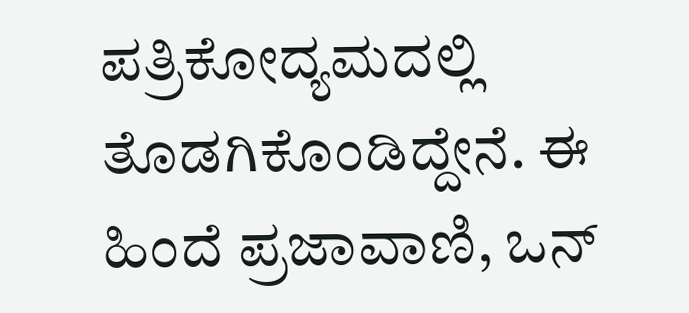ಪತ್ರಿಕೋದ್ಯಮದಲ್ಲಿ ತೊಡಗಿಕೊಂಡಿದ್ದೇನೆ. ಈ ಹಿಂದೆ ಪ್ರಜಾವಾಣಿ, ಒನ್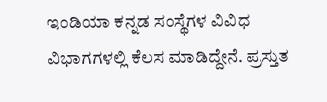ಇಂಡಿಯಾ ಕನ್ನಡ ಸಂಸ್ಥೆಗಳ ವಿವಿಧ ವಿಭಾಗಗಳಲ್ಲಿ ಕೆಲಸ ಮಾಡಿದ್ದೇನೆ. ಪ್ರಸ್ತುತ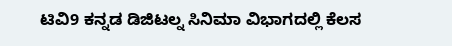ಟಿವಿ9 ಕನ್ನಡ ಡಿಜಿಟಲ್ನ ಸಿನಿಮಾ ವಿಭಾಗದಲ್ಲಿ ಕೆಲಸ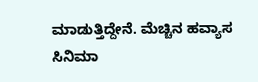ಮಾಡುತ್ತಿದ್ದೇನೆ. ಮೆಚ್ಚಿನ ಹವ್ಯಾಸ ಸಿನಿಮಾ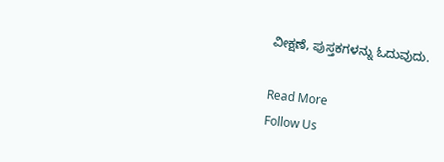ವೀಕ್ಷಣೆ, ಪುಸ್ತಕಗಳನ್ನು ಓದುವುದು.

Read More
Follow Us